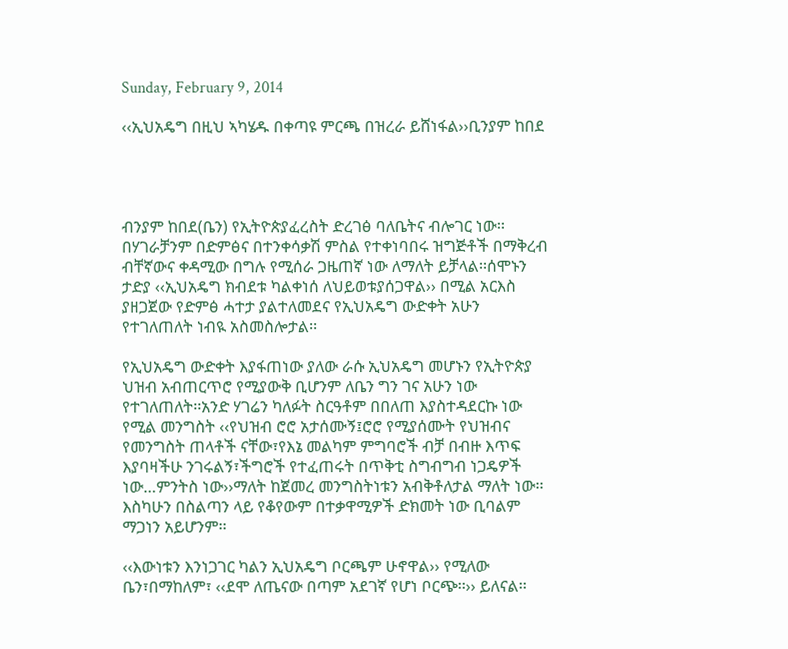Sunday, February 9, 2014

‹‹ኢህአዴግ በዚህ ኣካሄዱ በቀጣዩ ምርጫ በዝረራ ይሸነፋል››ቢንያም ከበደ




ብንያም ከበደ(ቤን) የኢትዮጵያፈረስት ድረገፅ ባለቤትና ብሎገር ነው፡፡በሃገራቻንም በድምፅና በተንቀሳቃሽ ምስል የተቀነባበሩ ዝግጅቶች በማቅረብ ብቸኛውና ቀዳሚው በግሉ የሚሰራ ጋዜጠኛ ነው ለማለት ይቻላል፡፡ሰሞኑን ታድያ ‹‹ኢህአዴግ ክብደቱ ካልቀነሰ ለህይወቱያሰጋዋል›› በሚል አርእስ ያዘጋጀው የድምፅ ሓተታ ያልተለመደና የኢህአዴግ ውድቀት አሁን የተገለጠለት ነብዪ አስመስሎታል፡፡

የኢህአዴግ ውድቀት እያፋጠነው ያለው ራሱ ኢህአዴግ መሆኑን የኢትዮጵያ ህዝብ አብጠርጥሮ የሚያውቅ ቢሆንም ለቤን ግን ገና አሁን ነው የተገለጠለት፡፡አንድ ሃገሬን ካለፉት ስርዓቶም በበለጠ እያስተዳደርኩ ነው የሚል መንግስት ‹‹የህዝብ ሮሮ አታሰሙኝ፤ሮሮ የሚያሰሙት የህዝብና የመንግስት ጠላቶች ናቸው፣የእኔ መልካም ምግባሮች ብቻ በብዙ እጥፍ እያባዛችሁ ንገሩልኝ፣ችግሮች የተፈጠሩት በጥቅቲ ስግብግብ ነጋዴዎች ነው…ምንትስ ነው››ማለት ከጀመረ መንግስትነቱን አብቅቶለታል ማለት ነው፡፡እስካሁን በስልጣን ላይ የቆየውም በተቃዋሚዎች ድክመት ነው ቢባልም ማጋነን አይሆንም፡፡

‹‹እውነቱን እንነጋገር ካልን ኢህአዴግ ቦርጫም ሁኖዋል›› የሚለው ቤን፣በማከለም፣ ‹‹ደሞ ለጤናው በጣም አደገኛ የሆነ ቦርጭ፡፡›› ይለናል፡፡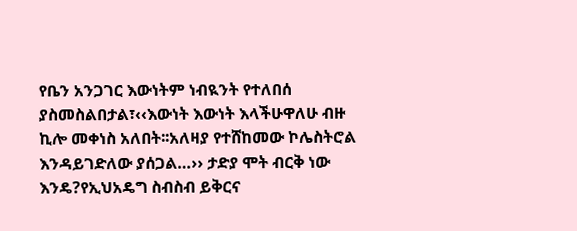የቤን አንጋገር እውነትም ነብዪንት የተለበሰ ያስመስልበታል፣‹‹እውነት እውነት እላችሁዋለሁ ብዙ ኪሎ መቀነስ አለበት፡፡አለዛያ የተሸከመው ኮሌስትሮል እንዳይገድለው ያሰጋል…›› ታድያ ሞት ብርቅ ነው እንዴ?የኢህአዴግ ስብስብ ይቅርና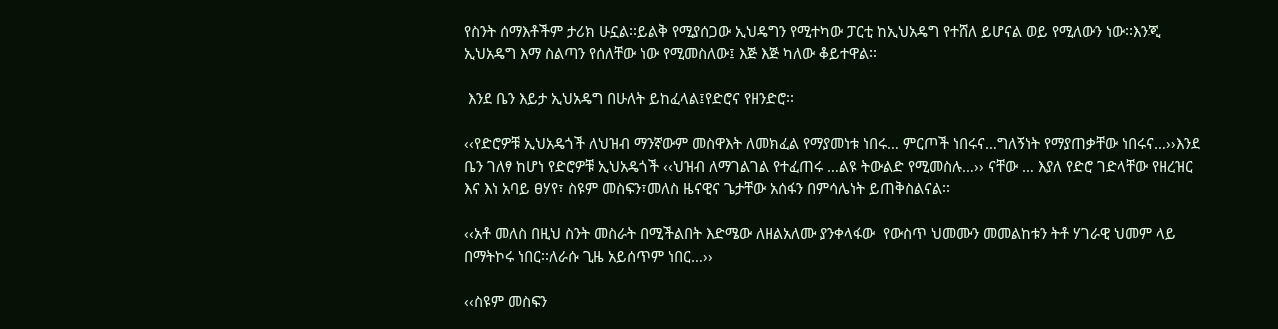የስንት ሰማእቶችም ታሪክ ሁኗል፡፡ይልቅ የሚያሰጋው ኢህዴግን የሚተካው ፓርቲ ከኢህአዴግ የተሸለ ይሆናል ወይ የሚለውን ነው፡፡እንጂ ኢህአዴግ እማ ስልጣን የሰለቸው ነው የሚመስለው፤ እጅ እጅ ካለው ቆይተዋል፡፡

 እንደ ቤን እይታ ኢህአዴግ በሁለት ይከፈላል፤የድሮና የዘንድሮ፡፡

‹‹የድሮዎቹ ኢህአዴጎች ለህዝብ ማንኛውም መስዋእት ለመክፈል የማያመነቱ ነበሩ… ምርጦች ነበሩና…ግለኝነት የማያጠቃቸው ነበሩና…››እንደ ቤን ገለፃ ከሆነ የድሮዎቹ ኢህአዴጎች ‹‹ህዝብ ለማገልገል የተፈጠሩ …ልዩ ትውልድ የሚመስሉ…›› ናቸው … እያለ የድሮ ገድላቸው የዘረዝር እና እነ አባይ ፀሃየ፣ ስዩም መስፍን፣መለስ ዜናዊና ጌታቸው አሰፋን በምሳሌነት ይጠቅስልናል፡፡

‹‹አቶ መለስ በዚህ ስንት መስራት በሚችልበት እድሜው ለዘልአለሙ ያንቀላፋው  የውስጥ ህመሙን መመልከቱን ትቶ ሃገራዊ ህመም ላይ በማትኮሩ ነበር፡፡ለራሱ ጊዜ አይሰጥም ነበር…››

‹‹ስዩም መስፍን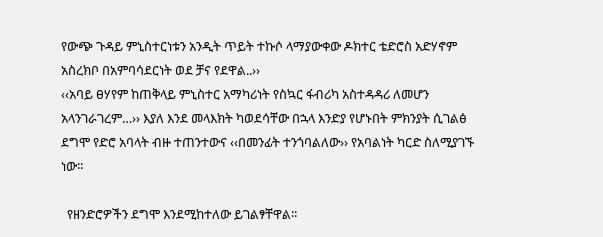የውጭ ጉዳይ ምኒስተርነቱን አንዲት ጥይት ተኩሶ ላማያውቀው ዶክተር ቴድሮስ አድሃኖም አስረክቦ በአምባሳደርነት ወደ ቻና የደዋል..››
‹‹አባይ ፀሃየም ከጠቅላይ ምኒስተር አማካሪነት የስኳር ፋብሪካ አስተዳዳሪ ለመሆን አላንገራገረም…›› እያለ እንደ መላእክት ካወደሳቸው በኋላ እንድያ የሆኑበት ምክንያት ሲገልፅ ደግሞ የድሮ አባላት ብዙ ተጠንተውና ‹‹በመንፊት ተንጎባልለው›› የአባልነት ካርድ ስለሚያገኙ ነው፡፡

  የዘንድሮዎችን ደግሞ እንደሚከተለው ይገልፃቸዋል፡፡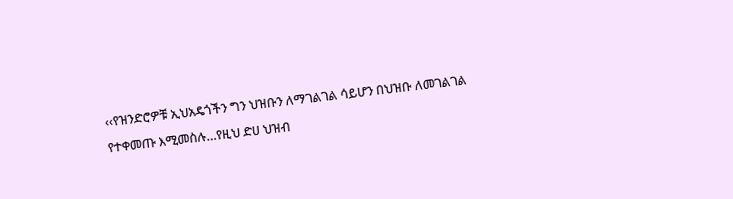‹‹የዝንድሮዎቹ ኢህአዴጎችን ግን ህዝቡን ለማገልገል ሳይሆን በህዝቡ ለመገልገል  የተቀመጡ እሚመስሉ…የዚህ ድሀ ህዝብ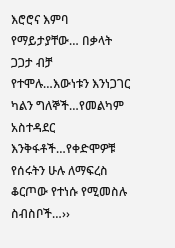እሮሮና እምባ የማይታያቸው… በቃላት ጋጋታ ብቻ የተሞሉ…እውነቱን እንነጋገር ካልን ግለኞች…የመልካም አስተዳደር እንቅፋቶች…የቀድሞዎቹ የሰሩትን ሁሉ ለማፍረስ ቆርጦው የተነሱ የሚመስሉ ስብስቦች…››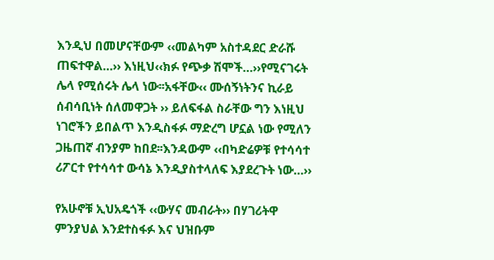እንዲህ በመሆናቸውም ‹‹መልካም አስተዳደር ድራሹ ጠፍተዋል…›› እነዚህ‹‹ክፉ የጭቃ ሽሞች…››የሚናገሩት ሌላ የሚሰሩት ሌላ ነው፡፡አፋቸው‹‹ ሙሰኝነትንና ኪራይ ሰብሳቢነት ሰለመዋጋት ›› ይለፍፋል ስራቸው ግን እነዚህ ነገሮችን ይበልጥ እንዲስፋፉ ማድረግ ሆኗል ነው የሚለን ጋዜጠኛ ብንያም ከበደ፡፡እንዳውም ‹‹በካድሬዎቹ የተሳሳተ ሪፖርተ የተሳሳተ ውሳኔ እንዲያስተላለፍ እያደረጉት ነው…››

የአሁኖቹ ኢህአዴጎች ‹‹ውሃና መብራት›› በሃገሪትዋ ምንያህል እንደተስፋፉ እና ህዝቡም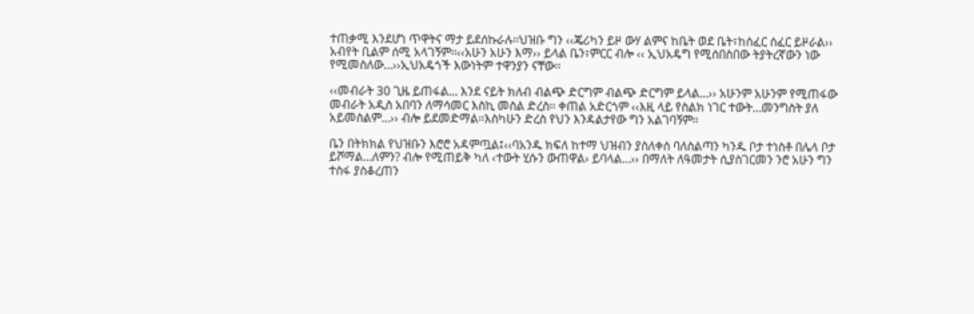ተጠቃሚ እንደሆነ ጥዋትና ማታ ይደሰኩራሉ፡፡ህዝቡ ግን ‹‹ጄሪካን ይዞ ውሃ ልምና ከቤት ወደ ቤት፣ከሰፈር ሰፈር ይዞራል›› አብየት ቢልም ሰሚ አላገኝም፡፡‹‹አሁን አሁን እማ›› ይላል ቤን፣ምርር ብሎ ‹‹ ኢህአዴግ የሚሰበስበው ትያትረኛውን ነው የሚመስለው…››ኢህአዴጎች እውነትም ተዋንያን ናቸው፡፡

‹‹መብራት 30 ጊዜ ይጠፋል… እንደ ናይት ክለብ ብልጭ ድርግም ብልጭ ድርግም ይላል…›› አሁንም አሁንም የሚጠፋው መብራት አዲስ አበባን ለማሳመር እስኪ መስል ድረስ፡፡ ቀጠል አድርጎም ‹‹እዚ ላይ የስልክ ነገር ተውት…መንግስት ያለ አይመስልም…›› ብሎ ይደመድማል፡፡እስካሁን ድረስ የህን እንዳልታየው ግን አልገባኝም፡፡

ቤን በትክክል የህዝቡን እሮሮ አዳምጧል፤‹‹ባአንዱ ክፍለ ከተማ ህዝብን ያስለቀሰ ባለስልጣን ካንዱ ቦታ ተነስቶ በሌላ ቦታ ይሾማል…ለምን? ብሎ የሚጠይቅ ካለ ‹ተውት ሂሱን ውጠዋል› ይባላል…›› በማለት ለዓመታት ሲያስገርመን ንሮ አሁን ግን ተስፋ ያስቆረጠን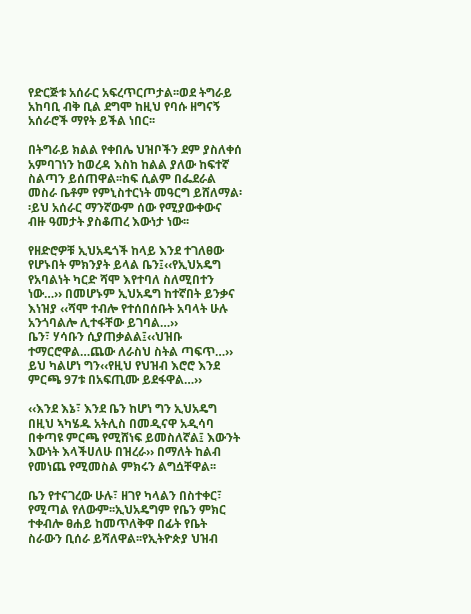የድርጅቱ አሰራር አፍረጥርጦታል፡፡ወደ ትግራይ አከባቢ ብቅ ቢል ደግሞ ከዚህ የባሱ ዘግናኝ አሰራሮች ማየት ይችል ነበር፡፡

በትግራይ ክልል የቀበሌ ህዝቦችን ደም ያስለቀሰ አምባገነን ከወረዳ እስከ ከልል ያለው ከፍተኛ ስልጣን ይሰጠዋል፡፡ከፍ ሲልም በፌደራል መስራ ቤቶም የምኒስተርነት መዓርግ ይሸለማል፡፡ይህ አሰራር ማንኛውም ሰው የሚያውቀውና ብዙ ዓመታት ያስቆጠረ እውነታ ነው፡፡

የዘድሮዎቹ ኢህአዴጎች ከላይ እንደ ተገለፀው የሆኑበት ምክንያት ይላል ቤን፤‹‹የኢህአዴግ የአባልነት ካርድ ሻሞ እየተባለ ስለሚበተን ነው…›› በመሆኑም ኢህአዴግ ከተኛበት ይንቃና እነዝያ ‹‹ሻሞ ተብሎ የተሰበሰቡት አባላት ሁሉ አንጎባልሎ ሊተፋቸው ይገባል…››
ቤን፣ ሃሳቡን ሲያጠቃልል፤‹‹ህዝቡ ተማርሮዋል…ጨው ለራስህ ስትል ጣፍጥ…››
ይህ ካልሆነ ግን‹‹የዚህ የህዝብ እሮሮ እንደ ምርጫ 97ቱ በአፍጢሙ ይደፋዋል…››

‹‹እንደ እኔ፣ እንደ ቤን ከሆነ ግን ኢህአዴግ በዚህ ኣካሄዱ አትሊስ በመዲናዋ አዲሳባ በቀጣዩ ምርጫ የሚሸነፍ ይመስለኛል፤ እውንት እውነት እላችሀለሁ በዝረራ›› በማለት ከልብ የመነጨ የሚመስል ምክሩን ልግሷቸዋል፡፡

ቤን የተናገረው ሁሉ፣ ዘገየ ካላልን በስተቀር፣ የሚጣል የለውም፡፡ኢህአዴግም የቤን ምክር ተቀብሎ ፀሐይ ከመጥለቅዋ በፊት የቤት ስራውን ቢሰራ ይሻለዋል፡፡የኢትዮጵያ ህዝብ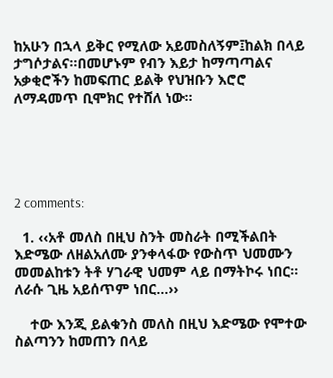ከአሁን በኋላ ይቅር የሚለው አይመስለኝም፤ከልክ በላይ ታግሶታልና፡፡በመሆኑም የብን እይታ ከማጣጣልና አቃቂሮችን ከመፍጠር ይልቅ የህዝቡን እሮሮ ለማዳመጥ ቢሞክር የተሸለ ነው፡፡





2 comments:

  1. ‹‹አቶ መለስ በዚህ ስንት መስራት በሚችልበት እድሜው ለዘልአለሙ ያንቀላፋው የውስጥ ህመሙን መመልከቱን ትቶ ሃገራዊ ህመም ላይ በማትኮሩ ነበር፡፡ለራሱ ጊዜ አይሰጥም ነበር…››

    ተው እንጂ ይልቁንስ መለስ በዚህ እድሜው የሞተው ስልጣንን ከመጠን በላይ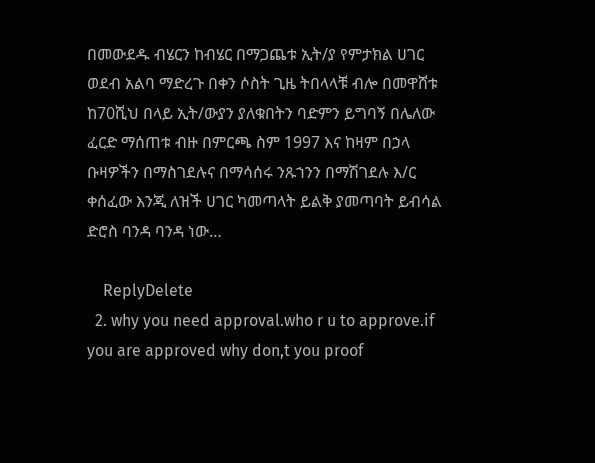በመውደዱ ብሄርን ከብሄር በማጋጨቱ ኢት/ያ የምታክል ሀገር ወደብ አልባ ማድረጉ በቀን ሶስት ጊዜ ትበላላቹ ብሎ በመዋሸቱ ከ70ሺህ በላይ ኢት/ውያን ያለቁበትን ባድምን ይግባኝ በሌለው ፈርድ ማሰጠቱ ብዙ በምርጫ ስም 1997 እና ከዛም በኃላ ቡዛዎችን በማስገደሉና በማሳሰሩ ንጹኀንን በማሽገደሉ እ/ር ቀሰፈው እንጂ ለዝች ሀገር ካመጣላት ይልቅ ያመጣባት ይብሳል ድሮስ ባንዳ ባንዳ ነው…

    ReplyDelete
  2. why you need approval.who r u to approve.if you are approved why don,t you proof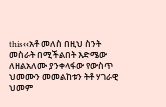this‹‹አቶ መለስ በዚህ ስንት መስራት በሚችልበት እድሜው ለዘልአለሙ ያንቀላፋው የውስጥ ህመሙን መመልከቱን ትቶ ሃገራዊ ህመም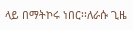ላይ በማትኮሩ ነበር፡፡ለራሱ ጊዜ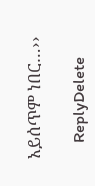አይሰጥም ነበር…››

    ReplyDelete